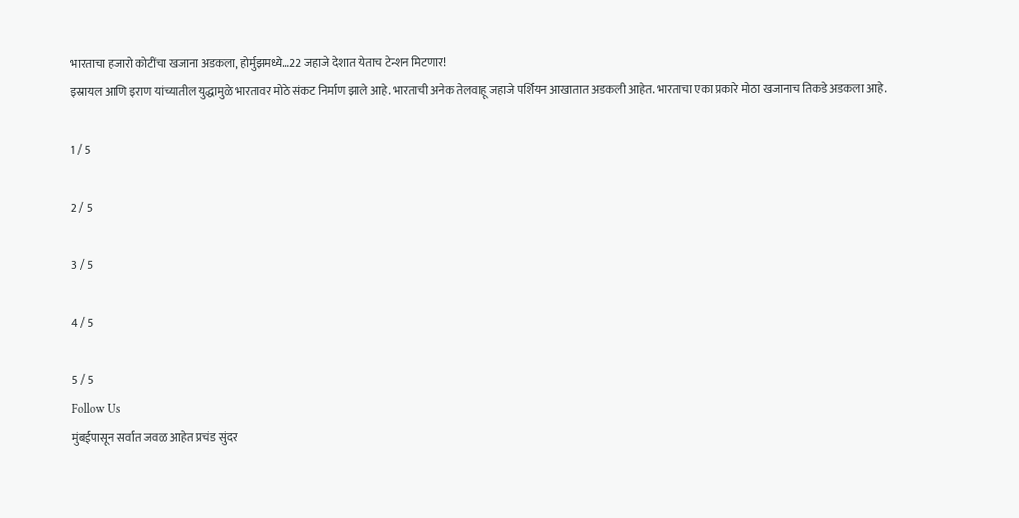भारताचा हजारो कोटींचा खजाना अडकला, होर्मुझमध्ये…22 जहाजे देशात येताच टेन्शन मिटणार!
इस्रायल आणि इराण यांच्यातील युद्धामुळे भारतावर मोठे संकट निर्माण झाले आहे. भारताची अनेक तेलवाहू जहाजे पर्शियन आखातात अडकली आहेत. भारताचा एका प्रकारे मोठा खजानाच तिकडे अडकला आहे.

1 / 5

2 / 5

3 / 5

4 / 5

5 / 5
Follow Us
मुंबईपासून सर्वात जवळ आहेत प्रचंड सुंदर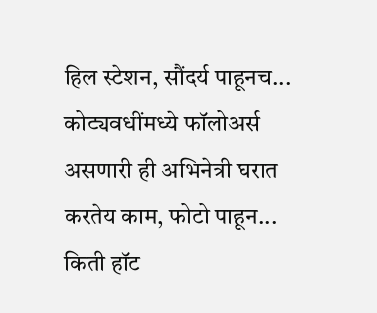हिल स्टेशन, सौंदर्य पाहूनच...
कोट्यवधींमध्ये फॉलोअर्स असणारी ही अभिनेत्री घरात करतेय काम, फोटो पाहून...
किती हॉट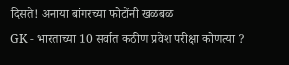दिसते! अनाया बांगरच्या फोटोंनी खळबळ
GK - भारताच्या 10 सर्वात कठीण प्रवेश परीक्षा कोणत्या ?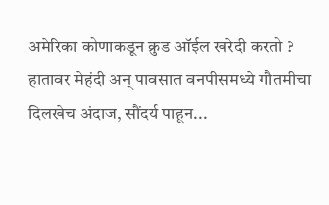अमेरिका कोणाकडून क्रुड ऑईल खरेदी करतो ?
हातावर मेहंदी अन् पावसात वनपीसमध्ये गौतमीचा दिलखेच अंदाज, सौंदर्य पाहून...